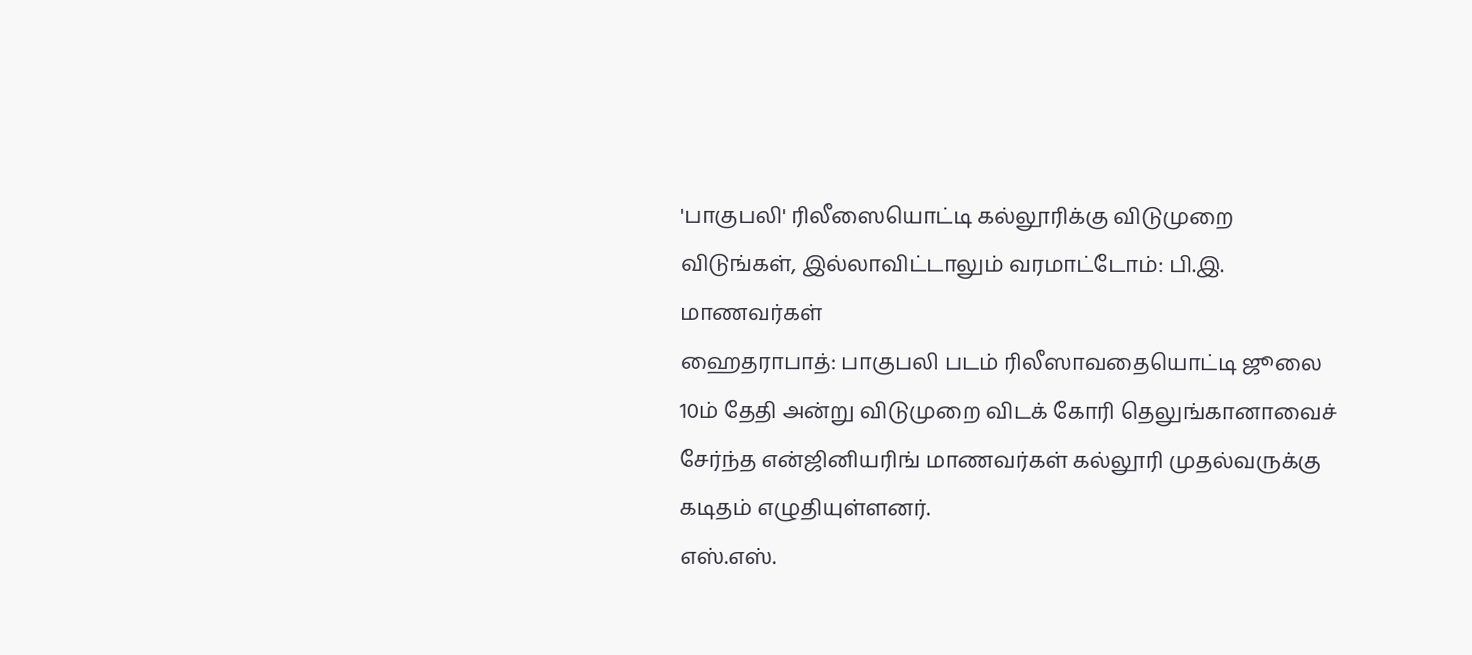'பாகுபலி' ரிலீஸையொட்டி கல்லூரிக்கு விடுமுறை விடுங்கள், இல்லாவிட்டாலும் வரமாட்டோம்: பி.இ. மாணவர்கள்
ஹைதராபாத்: பாகுபலி படம் ரிலீஸாவதையொட்டி ஜூலை 10ம் தேதி அன்று விடுமுறை விடக் கோரி தெலுங்கானாவைச் சேர்ந்த என்ஜினியரிங் மாணவர்கள் கல்லூரி முதல்வருக்கு கடிதம் எழுதியுள்ளனர்.
எஸ்.எஸ்.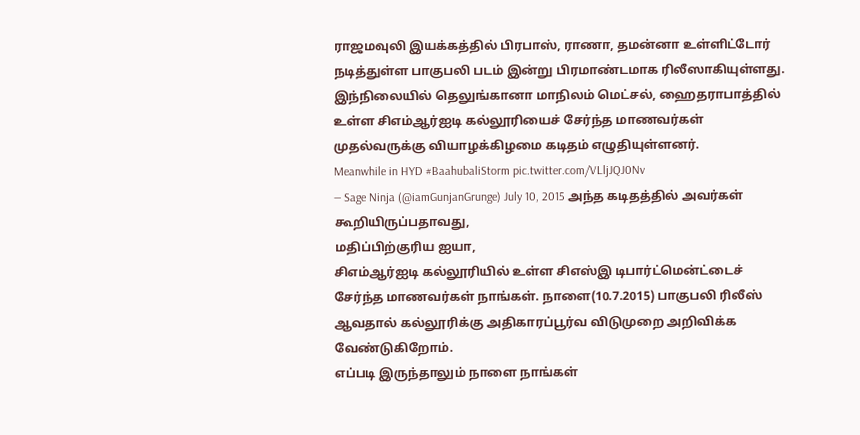ராஜமவுலி இயக்கத்தில் பிரபாஸ், ராணா, தமன்னா உள்ளிட்டோர் நடித்துள்ள பாகுபலி படம் இன்று பிரமாண்டமாக ரிலீஸாகியுள்ளது. இந்நிலையில் தெலுங்கானா மாநிலம் மெட்சல், ஹைதராபாத்தில் உள்ள சிஎம்ஆர்ஐடி கல்லூரியைச் சேர்ந்த மாணவர்கள் முதல்வருக்கு வியாழக்கிழமை கடிதம் எழுதியுள்ளனர்.
Meanwhile in HYD #BaahubaliStorm pic.twitter.com/VLljJQJ0Nv
— Sage Ninja (@iamGunjanGrunge) July 10, 2015 அந்த கடிதத்தில் அவர்கள் கூறியிருப்பதாவது,
மதிப்பிற்குரிய ஐயா,
சிஎம்ஆர்ஐடி கல்லூரியில் உள்ள சிஎஸ்இ டிபார்ட்மென்ட்டைச் சேர்ந்த மாணவர்கள் நாங்கள். நாளை(10.7.2015) பாகுபலி ரிலீஸ் ஆவதால் கல்லூரிக்கு அதிகாரப்பூர்வ விடுமுறை அறிவிக்க வேண்டுகிறோம்.
எப்படி இருந்தாலும் நாளை நாங்கள்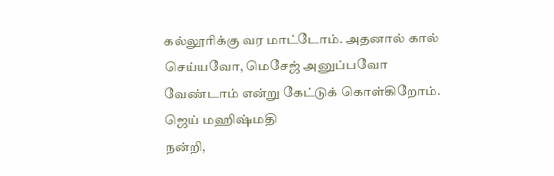கல்லூரிக்கு வர மாட்டோம். அதனால் கால் செய்யவோ, மெசேஜ் அனுப்பவோ வேண்டாம் என்று கேட்டுக் கொள்கிறோம்.
ஜெய் மஹிஷ்மதி
நன்றி,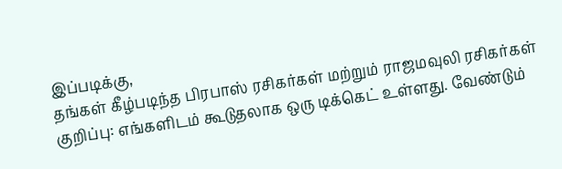இப்படிக்கு,
தங்கள் கீழ்படிந்த பிரபாஸ் ரசிகர்கள் மற்றும் ராஜமவுலி ரசிகர்கள்
குறிப்பு: எங்களிடம் கூடுதலாக ஒரு டிக்கெட் உள்ளது. வேண்டும்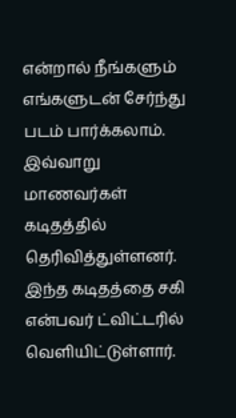என்றால் நீங்களும் எங்களுடன் சேர்ந்து படம் பார்க்கலாம்.
இவ்வாறு மாணவர்கள் கடிதத்தில் தெரிவித்துள்ளனர்.
இந்த கடிதத்தை சகி என்பவர் ட்விட்டரில் வெளியிட்டுள்ளார்.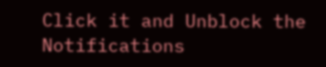Click it and Unblock the Notifications